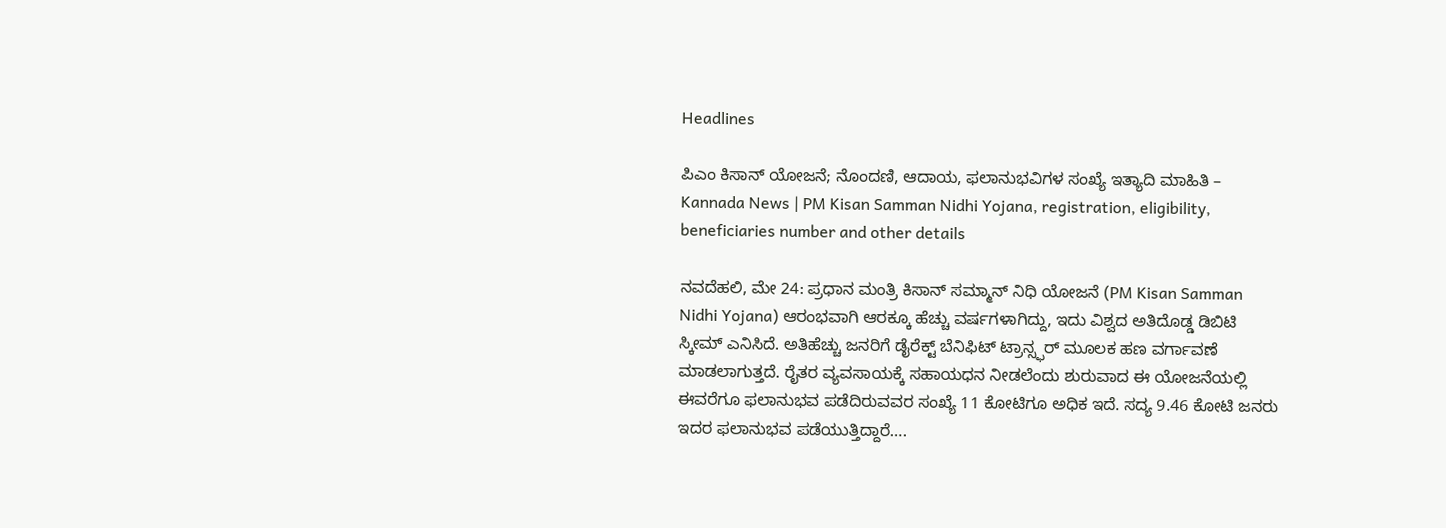Headlines

ಪಿಎಂ ಕಿಸಾನ್ ಯೋಜನೆ; ನೊಂದಣಿ, ಆದಾಯ, ಫಲಾನುಭವಿಗಳ ಸಂಖ್ಯೆ ಇತ್ಯಾದಿ ಮಾಹಿತಿ – Kannada News | PM Kisan Samman Nidhi Yojana, registration, eligibility, beneficiaries number and other details

ನವದೆಹಲಿ, ಮೇ 24: ಪ್ರಧಾನ ಮಂತ್ರಿ ಕಿಸಾನ್ ಸಮ್ಮಾನ್ ನಿಧಿ ಯೋಜನೆ (PM Kisan Samman Nidhi Yojana) ಆರಂಭವಾಗಿ ಆರಕ್ಕೂ ಹೆಚ್ಚು ವರ್ಷಗಳಾಗಿದ್ದು, ಇದು ವಿಶ್ವದ ಅತಿದೊಡ್ಡ ಡಿಬಿಟಿ ಸ್ಕೀಮ್ ಎನಿಸಿದೆ. ಅತಿಹೆಚ್ಚು ಜನರಿಗೆ ಡೈರೆಕ್ಟ್ ಬೆನಿಫಿಟ್ ಟ್ರಾನ್ಸ್ಫರ್ ಮೂಲಕ ಹಣ ವರ್ಗಾವಣೆ ಮಾಡಲಾಗುತ್ತದೆ. ರೈತರ ವ್ಯವಸಾಯಕ್ಕೆ ಸಹಾಯಧನ ನೀಡಲೆಂದು ಶುರುವಾದ ಈ ಯೋಜನೆಯಲ್ಲಿ ಈವರೆಗೂ ಫಲಾನುಭವ ಪಡೆದಿರುವವರ ಸಂಖ್ಯೆ 11 ಕೋಟಿಗೂ ಅಧಿಕ ಇದೆ. ಸದ್ಯ 9.46 ಕೋಟಿ ಜನರು ಇದರ ಫಲಾನುಭವ ಪಡೆಯುತ್ತಿದ್ದಾರೆ….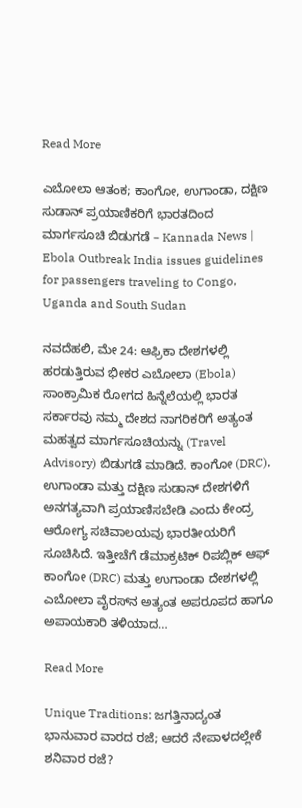Read More

ಎಬೋಲಾ ಆತಂಕ; ಕಾಂಗೋ, ಉಗಾಂಡಾ, ದಕ್ಷಿಣ ಸುಡಾನ್‌ ಪ್ರಯಾಣಿಕರಿಗೆ ಭಾರತದಿಂದ ಮಾರ್ಗಸೂಚಿ ಬಿಡುಗಡೆ – Kannada News | Ebola Outbreak India issues guidelines for passengers traveling to Congo, Uganda and South Sudan

ನವದೆಹಲಿ, ಮೇ 24: ಆಫ್ರಿಕಾ ದೇಶಗಳಲ್ಲಿ ಹರಡುತ್ತಿರುವ ಭೀಕರ ಎಬೋಲಾ (Ebola) ಸಾಂಕ್ರಾಮಿಕ ರೋಗದ ಹಿನ್ನೆಲೆಯಲ್ಲಿ ಭಾರತ ಸರ್ಕಾರವು ನಮ್ಮ ದೇಶದ ನಾಗರಿಕರಿಗೆ ಅತ್ಯಂತ ಮಹತ್ವದ ಮಾರ್ಗಸೂಚಿಯನ್ನು (Travel Advisory) ಬಿಡುಗಡೆ ಮಾಡಿದೆ. ಕಾಂಗೋ (DRC), ಉಗಾಂಡಾ ಮತ್ತು ದಕ್ಷಿಣ ಸುಡಾನ್ ದೇಶಗಳಿಗೆ ಅನಗತ್ಯವಾಗಿ ಪ್ರಯಾಣಿಸಬೇಡಿ ಎಂದು ಕೇಂದ್ರ ಆರೋಗ್ಯ ಸಚಿವಾಲಯವು ಭಾರತೀಯರಿಗೆ ಸೂಚಿಸಿದೆ. ಇತ್ತೀಚೆಗೆ ಡೆಮಾಕ್ರಟಿಕ್ ರಿಪಬ್ಲಿಕ್ ಆಫ್ ಕಾಂಗೋ (DRC) ಮತ್ತು ಉಗಾಂಡಾ ದೇಶಗಳಲ್ಲಿ ಎಬೋಲಾ ವೈರಸ್‌ನ ಅತ್ಯಂತ ಅಪರೂಪದ ಹಾಗೂ ಅಪಾಯಕಾರಿ ತಳಿಯಾದ…

Read More

Unique Traditions: ಜಗತ್ತಿನಾದ್ಯಂತ ಭಾನುವಾರ ವಾರದ ರಜೆ; ಆದರೆ ನೇಪಾಳದಲ್ಲೇಕೆ ಶನಿವಾರ ರಜೆ?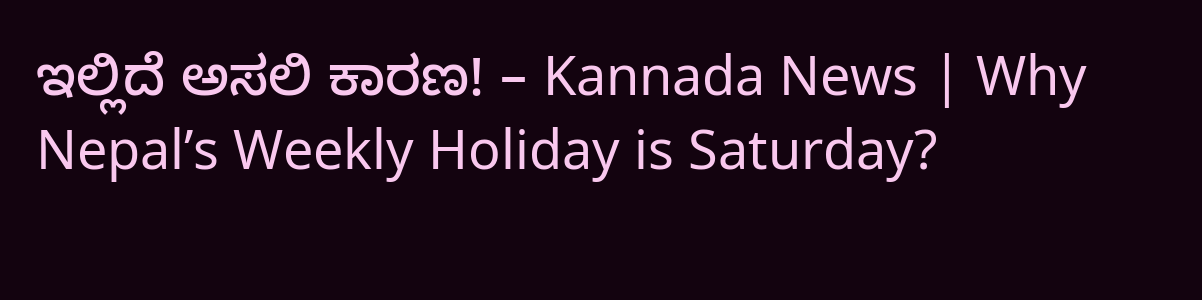ಇಲ್ಲಿದೆ ಅಸಲಿ ಕಾರಣ! – Kannada News | Why Nepal’s Weekly Holiday is Saturday?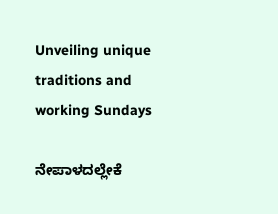Unveiling unique traditions and working Sundays

ನೇಪಾಳದಲ್ಲೇಕೆ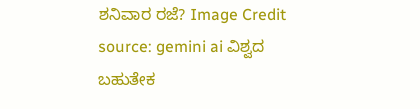ಶನಿವಾರ ರಜೆ? Image Credit source: gemini ai ವಿಶ್ವದ ಬಹುತೇಕ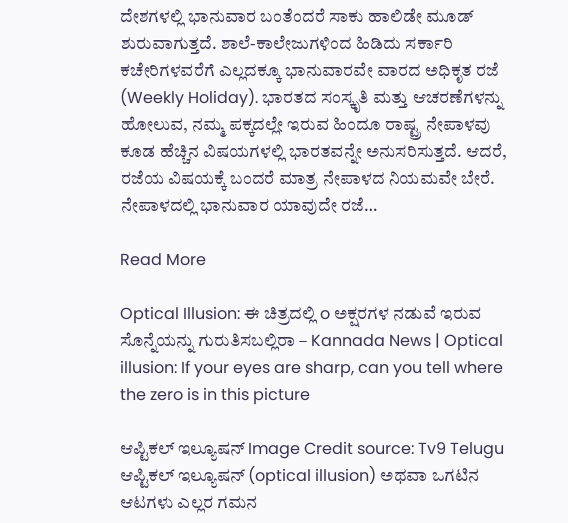ದೇಶಗಳಲ್ಲಿ ಭಾನುವಾರ ಬಂತೆಂದರೆ ಸಾಕು ಹಾಲಿಡೇ ಮೂಡ್ ಶುರುವಾಗುತ್ತದೆ. ಶಾಲೆ-ಕಾಲೇಜುಗಳಿಂದ ಹಿಡಿದು ಸರ್ಕಾರಿ ಕಚೇರಿಗಳವರೆಗೆ ಎಲ್ಲದಕ್ಕೂ ಭಾನುವಾರವೇ ವಾರದ ಅಧಿಕೃತ ರಜೆ (Weekly Holiday). ಭಾರತದ ಸಂಸ್ಕೃತಿ ಮತ್ತು ಆಚರಣೆಗಳನ್ನು ಹೋಲುವ, ನಮ್ಮ ಪಕ್ಕದಲ್ಲೇ ಇರುವ ಹಿಂದೂ ರಾಷ್ಟ್ರ ನೇಪಾಳವು ಕೂಡ ಹೆಚ್ಚಿನ ವಿಷಯಗಳಲ್ಲಿ ಭಾರತವನ್ನೇ ಅನುಸರಿಸುತ್ತದೆ. ಆದರೆ, ರಜೆಯ ವಿಷಯಕ್ಕೆ ಬಂದರೆ ಮಾತ್ರ ನೇಪಾಳದ ನಿಯಮವೇ ಬೇರೆ. ನೇಪಾಳದಲ್ಲಿ ಭಾನುವಾರ ಯಾವುದೇ ರಜೆ…

Read More

Optical Illusion: ಈ ಚಿತ್ರದಲ್ಲಿ o ಅಕ್ಷರಗಳ ನಡುವೆ ಇರುವ ಸೊನ್ನೆಯನ್ನು ಗುರುತಿಸಬಲ್ಲಿರಾ – Kannada News | Optical illusion: If your eyes are sharp, can you tell where the zero is in this picture

ಆಪ್ಟಿಕಲ್‌ ಇಲ್ಯೂಷನ್‌ Image Credit source: Tv9 Telugu ಆಪ್ಟಿಕಲ್‌ ಇಲ್ಯೂಷನ್‌ (optical illusion) ಅಥವಾ ಒಗಟಿನ ಆಟಗಳು ಎಲ್ಲರ ಗಮನ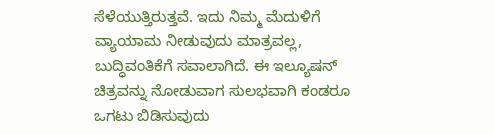ಸೆಳೆಯುತ್ತಿರುತ್ತವೆ. ಇದು ನಿಮ್ಮ ಮೆದುಳಿಗೆ ವ್ಯಾಯಾಮ ನೀಡುವುದು ಮಾತ್ರವಲ್ಲ, ಬುದ್ಧಿವಂತಿಕೆಗೆ ಸವಾಲಾಗಿದೆ. ಈ ಇಲ್ಯೂಷನ್ ಚಿತ್ರವನ್ನು ನೋಡುವಾಗ ಸುಲಭವಾಗಿ ಕಂಡರೂ ಒಗಟು ಬಿಡಿಸುವುದು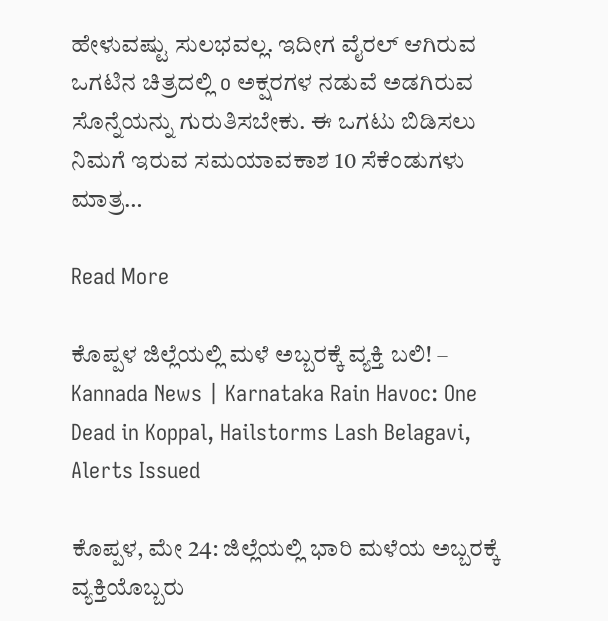ಹೇಳುವಷ್ಟು ಸುಲಭವಲ್ಲ. ಇದೀಗ ವೈರಲ್ ಆಗಿರುವ ಒಗಟಿನ ಚಿತ್ರದಲ್ಲಿ o ಅಕ್ಷರಗಳ ನಡುವೆ ಅಡಗಿರುವ ಸೊನ್ನೆಯನ್ನು ಗುರುತಿಸಬೇಕು. ಈ ಒಗಟು ಬಿಡಿಸಲು ನಿಮಗೆ ಇರುವ ಸಮಯಾವಕಾಶ 10 ಸೆಕೆಂಡುಗಳು ಮಾತ್ರ…

Read More

ಕೊಪ್ಪಳ ಜಿಲ್ಲೆಯಲ್ಲಿ ಮಳೆ ಅಬ್ಬರಕ್ಕೆ ವ್ಯಕ್ತಿ ಬಲಿ! – Kannada News | Karnataka Rain Havoc: One Dead in Koppal, Hailstorms Lash Belagavi, Alerts Issued

ಕೊಪ್ಪಳ, ಮೇ 24: ಜಿಲ್ಲೆಯಲ್ಲಿ ಭಾರಿ ಮಳೆಯ ಅಬ್ಬರಕ್ಕೆ ವ್ಯಕ್ತಿಯೊಬ್ಬರು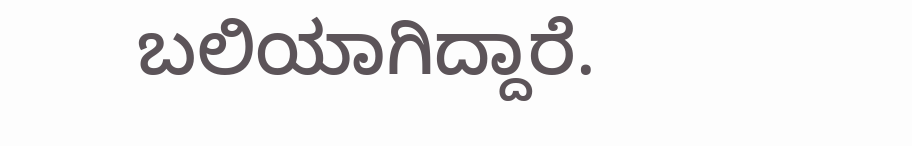ಬಲಿಯಾಗಿದ್ದಾರೆ.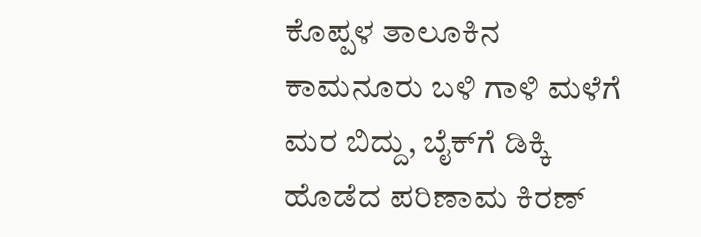ಕೊಪ್ಪಳ ತಾಲೂಕಿನ ಕಾಮನೂರು ಬಳಿ ಗಾಳಿ ಮಳೆಗೆ ಮರ ಬಿದ್ದು, ಬೈಕ್‌ಗೆ ಡಿಕ್ಕಿ ಹೊಡೆದ ಪರಿಣಾಮ ಕಿರಣ್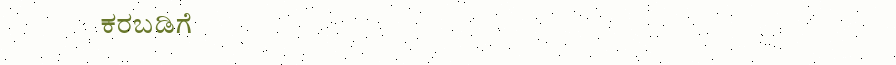ಕರಬಡಿಗೆ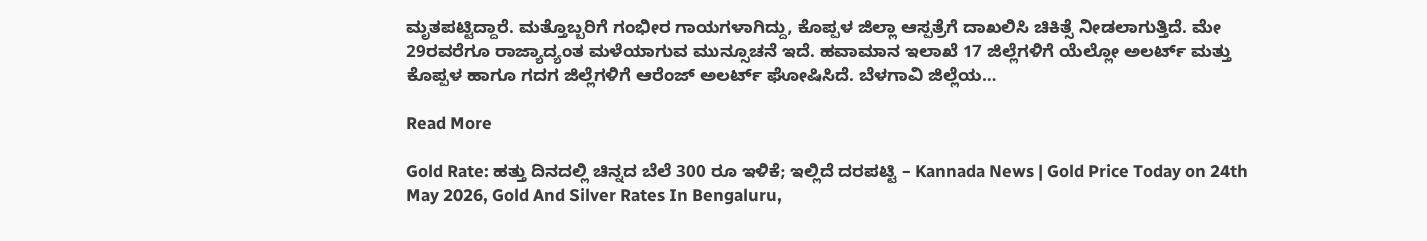ಮೃತಪಟ್ಟಿದ್ದಾರೆ. ಮತ್ತೊಬ್ಬರಿಗೆ ಗಂಭೀರ ಗಾಯಗಳಾಗಿದ್ದು, ಕೊಪ್ಪಳ ಜಿಲ್ಲಾ ಆಸ್ಪತ್ರೆಗೆ ದಾಖಲಿಸಿ ಚಿಕಿತ್ಸೆ ನೀಡಲಾಗುತ್ತಿದೆ. ಮೇ 29ರವರೆಗೂ ರಾಜ್ಯಾದ್ಯಂತ ಮಳೆಯಾಗುವ ಮುನ್ಸೂಚನೆ ಇದೆ. ಹವಾಮಾನ ಇಲಾಖೆ 17 ಜಿಲ್ಲೆಗಳಿಗೆ ಯೆಲ್ಲೋ ಅಲರ್ಟ್ ಮತ್ತು ಕೊಪ್ಪಳ ಹಾಗೂ ಗದಗ ಜಿಲ್ಲೆಗಳಿಗೆ ಆರೆಂಜ್ ಅಲರ್ಟ್ ಘೋಷಿಸಿದೆ. ಬೆಳಗಾವಿ ಜಿಲ್ಲೆಯ…

Read More

Gold Rate: ಹತ್ತು ದಿನದಲ್ಲಿ ಚಿನ್ನದ ಬೆಲೆ 300 ರೂ ಇಳಿಕೆ; ಇಲ್ಲಿದೆ ದರಪಟ್ಟಿ – Kannada News | Gold Price Today on 24th May 2026, Gold And Silver Rates In Bengaluru,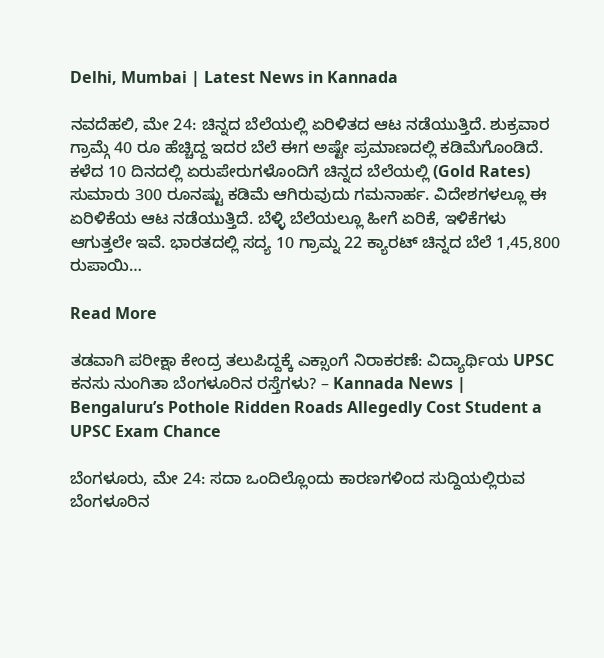Delhi, Mumbai | Latest News in Kannada

ನವದೆಹಲಿ, ಮೇ 24: ಚಿನ್ನದ ಬೆಲೆಯಲ್ಲಿ ಏರಿಳಿತದ ಆಟ ನಡೆಯುತ್ತಿದೆ. ಶುಕ್ರವಾರ ಗ್ರಾಮ್ಗೆ 40 ರೂ ಹೆಚ್ಚಿದ್ದ ಇದರ ಬೆಲೆ ಈಗ ಅಷ್ಟೇ ಪ್ರಮಾಣದಲ್ಲಿ ಕಡಿಮೆಗೊಂಡಿದೆ. ಕಳೆದ 10 ದಿನದಲ್ಲಿ ಏರುಪೇರುಗಳೊಂದಿಗೆ ಚಿನ್ನದ ಬೆಲೆಯಲ್ಲಿ (Gold Rates) ಸುಮಾರು 300 ರೂನಷ್ಟು ಕಡಿಮೆ ಆಗಿರುವುದು ಗಮನಾರ್ಹ. ವಿದೇಶಗಳಲ್ಲೂ ಈ ಏರಿಳಿಕೆಯ ಆಟ ನಡೆಯುತ್ತಿದೆ. ಬೆಳ್ಳಿ ಬೆಲೆಯಲ್ಲೂ ಹೀಗೆ ಏರಿಕೆ, ಇಳಿಕೆಗಳು ಆಗುತ್ತಲೇ ಇವೆ. ಭಾರತದಲ್ಲಿ ಸದ್ಯ 10 ಗ್ರಾಮ್ನ 22 ಕ್ಯಾರಟ್ ಚಿನ್ನದ ಬೆಲೆ 1,45,800 ರುಪಾಯಿ…

Read More

ತಡವಾಗಿ ಪರೀಕ್ಷಾ ಕೇಂದ್ರ ತಲುಪಿದ್ದಕ್ಕೆ ಎಕ್ಸಾಂಗೆ ನಿರಾಕರಣೆ: ವಿದ್ಯಾರ್ಥಿಯ UPSC ಕನಸು ನುಂಗಿತಾ ಬೆಂಗಳೂರಿನ ರಸ್ತೆಗಳು? – Kannada News | Bengaluru’s Pothole Ridden Roads Allegedly Cost Student a UPSC Exam Chance

ಬೆಂಗಳೂರು, ಮೇ 24: ಸದಾ ಒಂದಿಲ್ಲೊಂದು ಕಾರಣಗಳಿಂದ ಸುದ್ದಿಯಲ್ಲಿರುವ ಬೆಂಗಳೂರಿನ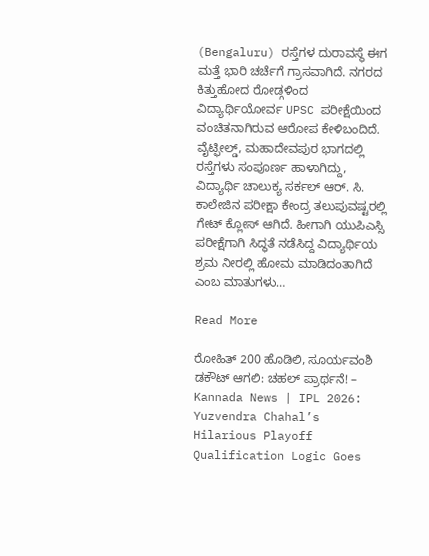(Bengaluru) ರಸ್ತೆಗಳ ದುರಾವಸ್ಥೆ ಈಗ ಮತ್ತೆ ಭಾರಿ ಚರ್ಚೆಗೆ ಗ್ರಾಸವಾಗಿದೆ. ನಗರದ ಕಿತ್ತುಹೋದ ರೋಡ್ಗಳಿಂದ ವಿದ್ಯಾರ್ಥಿಯೋರ್ವ UPSC ಪರೀಕ್ಷೆಯಿಂದ ವಂಚಿತನಾಗಿರುವ ಆರೋಪ ಕೇಳಿಬಂದಿದೆ. ವೈಟ್ಫೀಲ್ಡ್, ಮಹಾದೇವಪುರ ಭಾಗದಲ್ಲಿ ರಸ್ತೆಗಳು ಸಂಪೂರ್ಣ ಹಾಳಾಗಿದ್ದು, ವಿದ್ಯಾರ್ಥಿ ಚಾಲುಕ್ಯ ಸರ್ಕಲ್ ಆರ್. ಸಿ. ಕಾಲೇಜಿನ ಪರೀಕ್ಷಾ ಕೇಂದ್ರ ತಲುಪುವಷ್ಟರಲ್ಲಿ ಗೇಟ್ ಕ್ಲೋಸ್ ಆಗಿದೆ. ಹೀಗಾಗಿ ಯುಪಿಎಸ್ಸಿ ಪರೀಕ್ಷೆಗಾಗಿ ಸಿದ್ಧತೆ ನಡೆಸಿದ್ದ ವಿದ್ಯಾರ್ಥಿಯ ಶ್ರಮ ನೀರಲ್ಲಿ ಹೋಮ ಮಾಡಿದಂತಾಗಿದೆ ಎಂಬ ಮಾತುಗಳು…

Read More

ರೋಹಿತ್ 200 ಹೊಡಿಲಿ, ಸೂರ್ಯವಂಶಿ ಡಕೌಟ್ ಆಗಲಿ: ಚಹಲ್ ಪ್ರಾರ್ಥನೆ! – Kannada News | IPL 2026: Yuzvendra Chahal’s Hilarious Playoff Qualification Logic Goes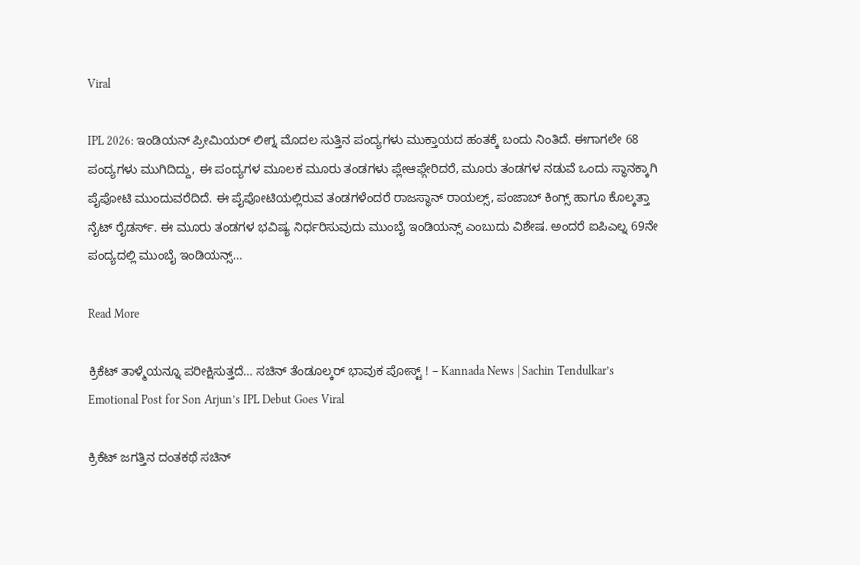Viral

IPL 2026: ಇಂಡಿಯನ್ ಪ್ರೀಮಿಯರ್ ಲೀಗ್ನ ಮೊದಲ ಸುತ್ತಿನ ಪಂದ್ಯಗಳು ಮುಕ್ತಾಯದ ಹಂತಕ್ಕೆ ಬಂದು ನಿಂತಿದೆ. ಈಗಾಗಲೇ 68 ಪಂದ್ಯಗಳು ಮುಗಿದಿದ್ದು, ಈ ಪಂದ್ಯಗಳ ಮೂಲಕ ಮೂರು ತಂಡಗಳು ಪ್ಲೇಆಫ್ಗೇರಿದರೆ, ಮೂರು ತಂಡಗಳ ನಡುವೆ ಒಂದು ಸ್ಥಾನಕ್ಕಾಗಿ ಪೈಪೋಟಿ ಮುಂದುವರೆದಿದೆ. ಈ ಪೈಪೋಟಿಯಲ್ಲಿರುವ ತಂಡಗಳೆಂದರೆ ರಾಜಸ್ಥಾನ್ ರಾಯಲ್ಸ್, ಪಂಜಾಬ್ ಕಿಂಗ್ಸ್ ಹಾಗೂ ಕೊಲ್ಕತ್ತಾ ನೈಟ್ ರೈಡರ್ಸ್. ಈ ಮೂರು ತಂಡಗಳ ಭವಿಷ್ಯ ನಿರ್ಧರಿಸುವುದು ಮುಂಬೈ ಇಂಡಿಯನ್ಸ್ ಎಂಬುದು ವಿಶೇಷ. ಅಂದರೆ ಐಪಿಎಲ್ನ 69ನೇ ಪಂದ್ಯದಲ್ಲಿ ಮುಂಬೈ ಇಂಡಿಯನ್ಸ್…

Read More

ಕ್ರಿಕೆಟ್ ತಾಳ್ಮೆಯನ್ನೂ ಪರೀಕ್ಷಿಸುತ್ತದೆ… ಸಚಿನ್ ತೆಂಡೂಲ್ಕರ್ ಭಾವುಕ ಪೋಸ್ಟ್ ! – Kannada News | Sachin Tendulkar’s Emotional Post for Son Arjun’s IPL Debut Goes Viral

ಕ್ರಿಕೆಟ್ ಜಗತ್ತಿನ ದಂತಕಥೆ ಸಚಿನ್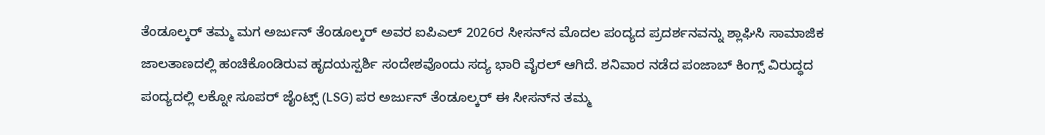ತೆಂಡೂಲ್ಕರ್ ತಮ್ಮ ಮಗ ಅರ್ಜುನ್ ತೆಂಡೂಲ್ಕರ್ ಅವರ ಐಪಿಎಲ್ 2026ರ ಸೀಸನ್‌ನ ಮೊದಲ ಪಂದ್ಯದ ಪ್ರದರ್ಶನವನ್ನು ಶ್ಲಾಘಿಸಿ ಸಾಮಾಜಿಕ ಜಾಲತಾಣದಲ್ಲಿ ಹಂಚಿಕೊಂಡಿರುವ ಹೃದಯಸ್ಪರ್ಶಿ ಸಂದೇಶವೊಂದು ಸದ್ಯ ಭಾರಿ ವೈರಲ್ ಆಗಿದೆ. ಶನಿವಾರ ನಡೆದ ಪಂಜಾಬ್ ಕಿಂಗ್ಸ್ ವಿರುದ್ಧದ ಪಂದ್ಯದಲ್ಲಿ ಲಕ್ನೋ ಸೂಪರ್ ಜೈಂಟ್ಸ್ (LSG) ಪರ ಅರ್ಜುನ್ ತೆಂಡೂಲ್ಕರ್ ಈ ಸೀಸನ್‌ನ ತಮ್ಮ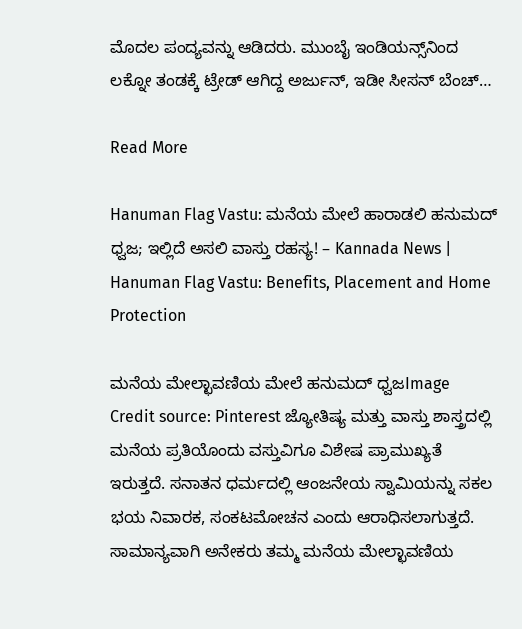ಮೊದಲ ಪಂದ್ಯವನ್ನು ಆಡಿದರು. ಮುಂಬೈ ಇಂಡಿಯನ್ಸ್‌ನಿಂದ ಲಕ್ನೋ ತಂಡಕ್ಕೆ ಟ್ರೇಡ್ ಆಗಿದ್ದ ಅರ್ಜುನ್, ಇಡೀ ಸೀಸನ್ ಬೆಂಚ್…

Read More

Hanuman Flag Vastu: ಮನೆಯ ಮೇಲೆ ಹಾರಾಡಲಿ ಹನುಮದ್ ಧ್ವಜ; ಇಲ್ಲಿದೆ ಅಸಲಿ ವಾಸ್ತು ರಹಸ್ಯ! – Kannada News | Hanuman Flag Vastu: Benefits, Placement and Home Protection

ಮನೆಯ ಮೇಲ್ಛಾವಣಿಯ ಮೇಲೆ ಹನುಮದ್ ಧ್ವಜImage Credit source: Pinterest ಜ್ಯೋತಿಷ್ಯ ಮತ್ತು ವಾಸ್ತು ಶಾಸ್ತ್ರದಲ್ಲಿ ಮನೆಯ ಪ್ರತಿಯೊಂದು ವಸ್ತುವಿಗೂ ವಿಶೇಷ ಪ್ರಾಮುಖ್ಯತೆ ಇರುತ್ತದೆ. ಸನಾತನ ಧರ್ಮದಲ್ಲಿ ಆಂಜನೇಯ ಸ್ವಾಮಿಯನ್ನು ಸಕಲ ಭಯ ನಿವಾರಕ, ಸಂಕಟಮೋಚನ ಎಂದು ಆರಾಧಿಸಲಾಗುತ್ತದೆ. ಸಾಮಾನ್ಯವಾಗಿ ಅನೇಕರು ತಮ್ಮ ಮನೆಯ ಮೇಲ್ಛಾವಣಿಯ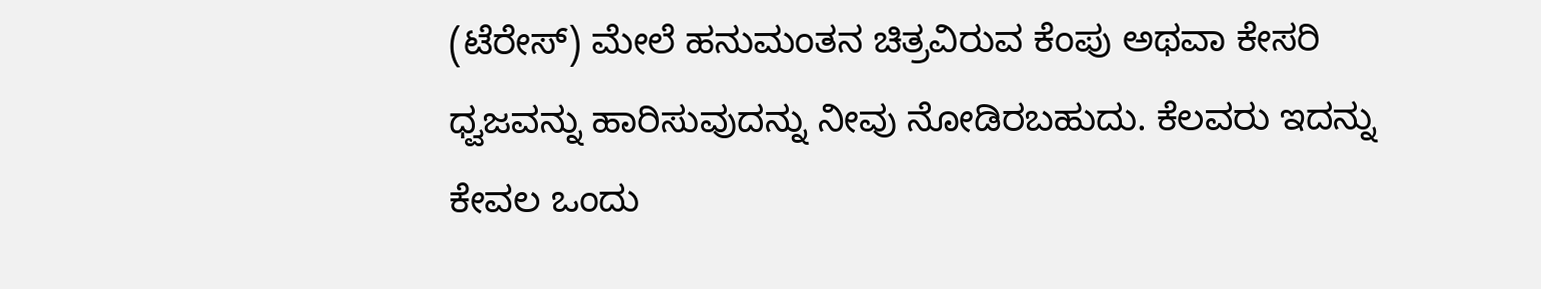(ಟೆರೇಸ್) ಮೇಲೆ ಹನುಮಂತನ ಚಿತ್ರವಿರುವ ಕೆಂಪು ಅಥವಾ ಕೇಸರಿ ಧ್ವಜವನ್ನು ಹಾರಿಸುವುದನ್ನು ನೀವು ನೋಡಿರಬಹುದು. ಕೆಲವರು ಇದನ್ನು ಕೇವಲ ಒಂದು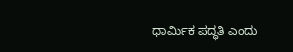ಧಾರ್ಮಿಕ ಪದ್ಧತಿ ಎಂದು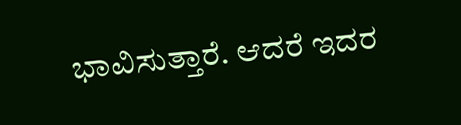ಭಾವಿಸುತ್ತಾರೆ. ಆದರೆ ಇದರ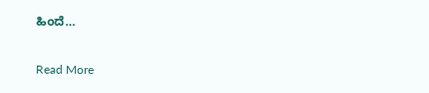ಹಿಂದೆ…

Read More